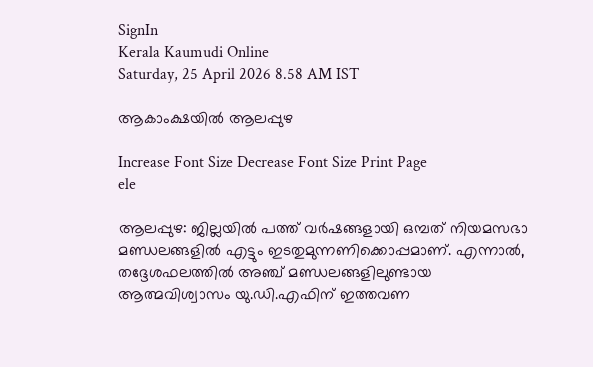SignIn
Kerala Kaumudi Online
Saturday, 25 April 2026 8.58 AM IST

ആകാംക്ഷയിൽ ആലപ്പുഴ

Increase Font Size Decrease Font Size Print Page
ele

ആലപ്പുഴ: ജില്ലയിൽ പത്ത് വർഷങ്ങളായി ഒമ്പത് നിയമസഭാ മണ്ഡലങ്ങളിൽ എട്ടും ഇടതുമുന്നണിക്കൊപ്പമാണ്. എന്നാൽ, തദ്ദേശഫലത്തിൽ അഞ്ച് മണ്ഡലങ്ങളിലുണ്ടായ ആത്മവിശ്വാസം യു.ഡി.എഫിന് ഇത്തവണ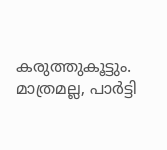കരുത്തുകൂട്ടും. മാത്രമല്ല, പാർട്ടി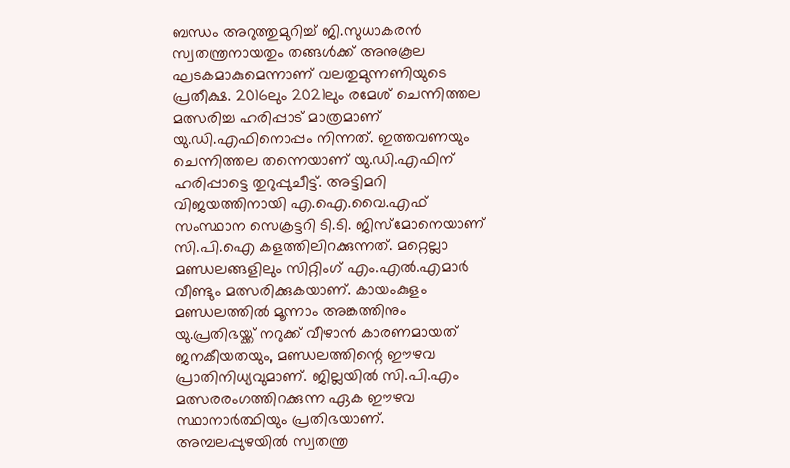ബന്ധം അറുത്തുമുറിച്ച് ജി.സുധാകരൻ സ്വതന്ത്രനായതും തങ്ങൾക്ക് അനുകൂല ഘടകമാകുമെന്നാണ് വലതുമുന്നണിയുടെ പ്രതീക്ഷ. 2016ലും 2021ലും രമേശ് ചെന്നിത്തല മത്സരിച്ച ഹരിപ്പാട് മാത്രമാണ് യു.ഡി.എഫിനൊപ്പം നിന്നത്. ഇത്തവണയും ചെന്നിത്തല തന്നെയാണ് യു.ഡി.എഫിന് ഹരിപ്പാട്ടെ തുറുപ്പുചീട്ട്. അട്ടിമറി വിജയത്തിനായി എ.ഐ.വൈ.എഫ്‌ സംസ്ഥാന സെക്രട്ടറി ടി.ടി. ജിസ്മോനെയാണ് സി.പി.ഐ കളത്തിലിറക്കുന്നത്. മറ്റെല്ലാ മണ്ഡലങ്ങളിലും സിറ്റിംഗ് എം.എൽ.എമാർ വീണ്ടും മത്സരിക്കുകയാണ്. കായംകുളം മണ്ഡലത്തിൽ മൂന്നാം അങ്കത്തിനും യു.പ്രതിഭയ്ക്ക് നറുക്ക് വീഴാൻ കാരണമായത് ജനകീയതയും, മണ്ഡലത്തിന്റെ ഈഴവ പ്രാതിനിധ്യവുമാണ്. ജില്ലയിൽ സി.പി.എം മത്സരരംഗത്തിറക്കുന്ന ഏക ഈഴവ സ്ഥാനാർത്ഥിയും പ്രതിഭയാണ്. അമ്പലപ്പുഴയിൽ സ്വതന്ത്ര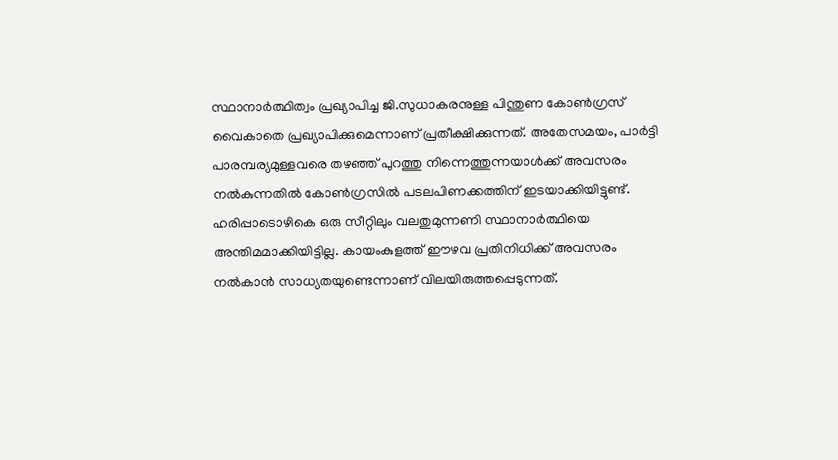സ്ഥാനാർത്ഥിത്വം പ്രഖ്യാപിച്ച ജി.സുധാകരനുള്ള പിന്തുണ കോൺഗ്രസ് വൈകാതെ പ്രഖ്യാപിക്കുമെന്നാണ് പ്രതീക്ഷിക്കുന്നത്. അതേസമയം, പാർട്ടി പാരമ്പര്യമുള്ളവരെ തഴഞ്ഞ് പുറത്തു നിന്നെത്തുന്നയാൾക്ക് അവസരം നൽകുന്നതിൽ കോൺഗ്രസിൽ പടലപിണക്കത്തിന് ഇടയാക്കിയിട്ടുണ്ട്. ഹരിപ്പാടൊഴികെ ഒരു സീറ്റിലും വലതുമുന്നണി സ്ഥാനാർത്ഥിയെ അന്തിമമാക്കിയിട്ടില്ല. കായംകുളത്ത് ഈഴവ പ്രതിനിധിക്ക് അവസരം നൽകാൻ സാധ്യതയുണ്ടെന്നാണ് വിലയിരുത്തപ്പെടുന്നത്.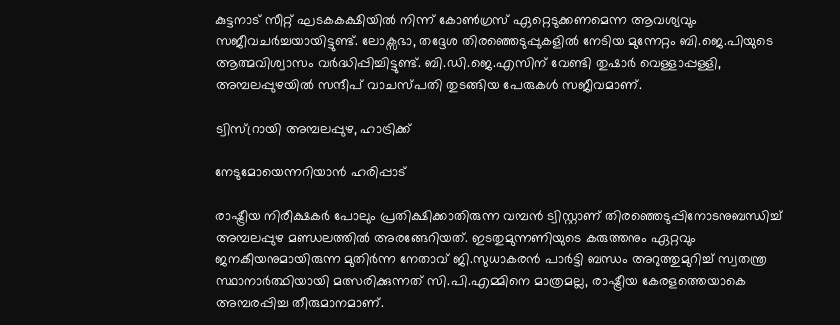കുട്ടനാട് സീറ്റ് ഘടകകക്ഷിയിൽ നിന്ന് കോൺഗ്രസ് ഏറ്റെടുക്കണമെന്ന ആവശ്യവും സജീവചർച്ചയായിട്ടുണ്ട്. ലോക്സഭാ, തദ്ദേശ തിരഞ്ഞെടുപ്പുകളിൽ നേടിയ മുന്നേറ്റം ബി.ജെ.പിയുടെ ആത്മവിശ്വാസം വർദ്ധിപ്പിച്ചിട്ടുണ്ട്. ബി.ഡി.ജെ.എസിന് വേണ്ടി തുഷാർ വെള്ളാപ്പള്ളി, അമ്പലപ്പുഴയിൽ സന്ദീപ് വാചസ്പതി തുടങ്ങിയ പേരുകൾ സജീവമാണ്.

ട്വിസ്റ്രായി അമ്പലപ്പുഴ, ഹാട്രിക്ക്

നേടുമോയെന്നറിയാൻ ഹരിപ്പാട്

രാഷ്ട്രീയ നിരീക്ഷകർ പോലും പ്രതിക്ഷിക്കാതിരുന്ന വമ്പൻ ട്വിസ്റ്റാണ് തിരഞ്ഞെടുപ്പിനോടനുബന്ധിച്ച് അമ്പലപ്പുഴ മണ്ഡലത്തിൽ അരങ്ങേറിയത്. ഇടതുമുന്നണിയുടെ കരുത്തനും ഏറ്റവും ജനകീയനുമായിരുന്ന മുതിർന്ന നേതാവ് ജി.സുധാകരൻ പാർട്ടി ബന്ധം അറുത്തുമുറിച്ച് സ്വതന്ത്ര സ്ഥാനാർത്ഥിയായി മത്സരിക്കുന്നത് സി.പി.എമ്മിനെ മാത്രമല്ല, രാഷ്ട്രീയ കേരളത്തെയാകെ അമ്പരപ്പിച്ച തീരുമാനമാണ്.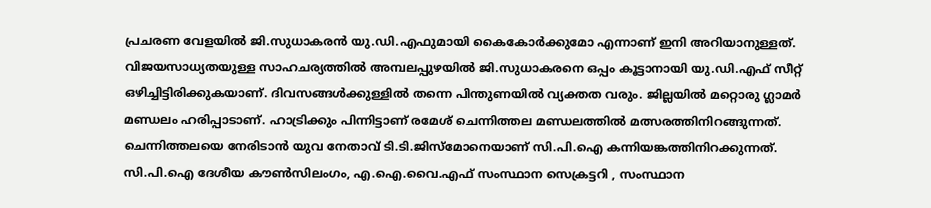പ്രചരണ വേളയിൽ ജി.സുധാകരൻ യു.ഡി.എഫുമായി കൈകോർക്കുമോ എന്നാണ് ഇനി അറിയാനുള്ളത്. വിജയസാധ്യതയുള്ള സാഹചര്യത്തിൽ അമ്പലപ്പുഴയിൽ ജി.സുധാകരനെ ഒപ്പം കൂട്ടാനായി യു.ഡി.എഫ് സീറ്റ് ഒഴിച്ചിട്ടിരിക്കുകയാണ്. ദിവസങ്ങൾക്കുള്ളിൽ തന്നെ പിന്തുണയിൽ വ്യക്തത വരും. ജില്ലയിൽ മറ്റൊരു ഗ്ലാമർ മണ്ഡലം ഹരിപ്പാടാണ്. ഹാട്രിക്കും പിന്നിട്ടാണ് രമേശ് ചെന്നിത്തല മണ്ഡലത്തിൽ മത്സരത്തിനിറങ്ങുന്നത്. ചെന്നിത്തലയെ നേരിടാൻ യുവ നേതാവ് ടി.ടി.ജിസ്മോനെയാണ് സി.പി.ഐ കന്നിയങ്കത്തിനിറക്കുന്നത്. സി.പി.ഐ ദേശീയ ക‍ൗൺസിലംഗം, എ.ഐ.വൈ.എഫ്‌ സംസ്ഥാന സെക്രട്ടറി , സംസ്ഥാന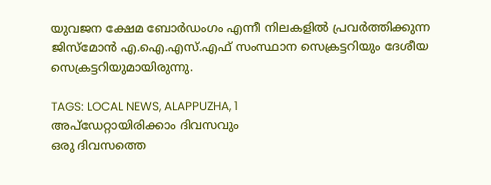യുവജന ക്ഷേമ ബോർഡംഗം എന്നീ നിലകളിൽ പ്രവർത്തിക്കുന്ന ജിസ്മോൻ എ.ഐ.എസ്‌.എഫ്‌ സംസ്ഥാന സെക്രട്ടറിയും ദേശീയ സെക്രട്ടറിയുമായിരുന്നു.

TAGS: LOCAL NEWS, ALAPPUZHA, 1
അപ്ഡേറ്റായിരിക്കാം ദിവസവും
ഒരു ദിവസത്തെ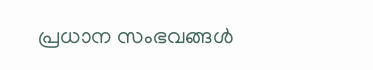പ്രധാന സംഭവങ്ങൾ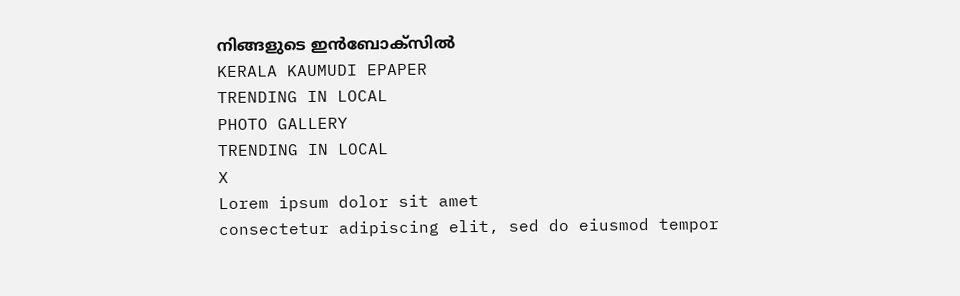നിങ്ങളുടെ ഇൻബോക്സിൽ
KERALA KAUMUDI EPAPER
TRENDING IN LOCAL
PHOTO GALLERY
TRENDING IN LOCAL
X
Lorem ipsum dolor sit amet
consectetur adipiscing elit, sed do eiusmod tempor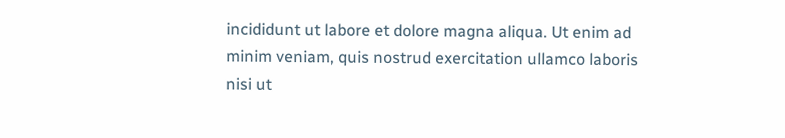incididunt ut labore et dolore magna aliqua. Ut enim ad minim veniam, quis nostrud exercitation ullamco laboris nisi ut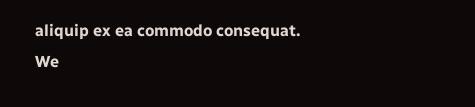aliquip ex ea commodo consequat.
We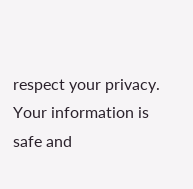respect your privacy. Your information is safe and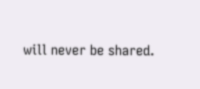will never be shared.